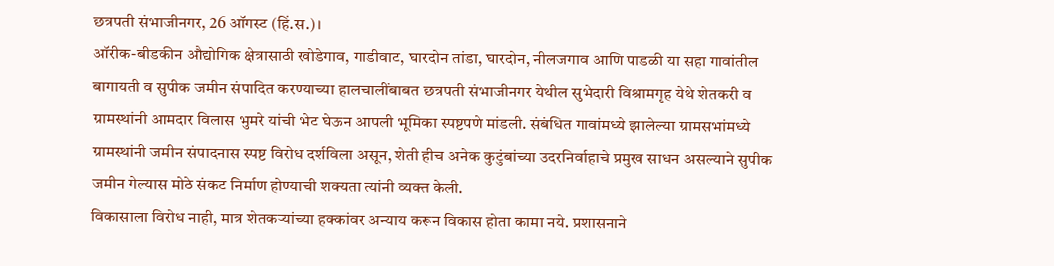छत्रपती संभाजीनगर, 26 ऑगस्ट (हिं.स.)।
ऑरीक-बीडकीन औद्योगिक क्षेत्रासाठी खोडेगाव, गाडीवाट, घारदोन तांडा, घारदोन, नीलजगाव आणि पाडळी या सहा गावांतील बागायती व सुपीक जमीन संपादित करण्याच्या हालचालींबाबत छत्रपती संभाजीनगर येथील सुभेदारी विश्रामगृह येथे शेतकरी व ग्रामस्थांनी आमदार विलास भुमरे यांची भेट घेऊन आपली भूमिका स्पष्टपणे मांडली. संबंधित गावांमध्ये झालेल्या ग्रामसभांमध्ये ग्रामस्थांनी जमीन संपादनास स्पष्ट विरोध दर्शविला असून, शेती हीच अनेक कुटुंबांच्या उदरनिर्वाहाचे प्रमुख साधन असल्याने सुपीक जमीन गेल्यास मोठे संकट निर्माण होण्याची शक्यता त्यांनी व्यक्त केली.
विकासाला विरोध नाही, मात्र शेतकऱ्यांच्या हक्कांवर अन्याय करून विकास होता कामा नये. प्रशासनाने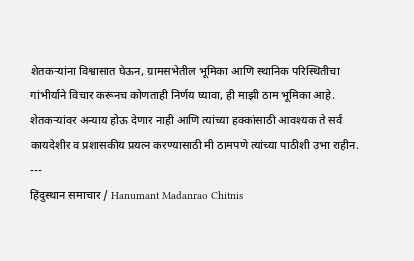शेतकऱ्यांना विश्वासात घेऊन, ग्रामसभेतील भूमिका आणि स्थानिक परिस्थितीचा गांभीर्याने विचार करूनच कोणताही निर्णय घ्यावा, ही माझी ठाम भूमिका आहे. शेतकऱ्यांवर अन्याय होऊ देणार नाही आणि त्यांच्या हक्कांसाठी आवश्यक ते सर्व कायदेशीर व प्रशासकीय प्रयत्न करण्यासाठी मी ठामपणे त्यांच्या पाठीशी उभा राहीन.
---
हिंदुस्थान समाचार / Hanumant Madanrao Chitnis